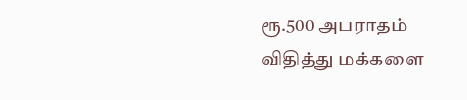ரூ.500 அபராதம் விதித்து மக்களை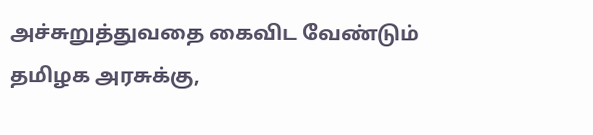அச்சுறுத்துவதை கைவிட வேண்டும்
தமிழக அரசுக்கு,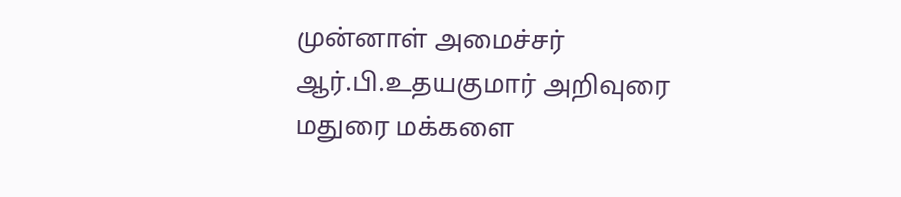முன்னாள் அமைச்சர் ஆர்.பி.உதயகுமார் அறிவுரை மதுரை மக்களை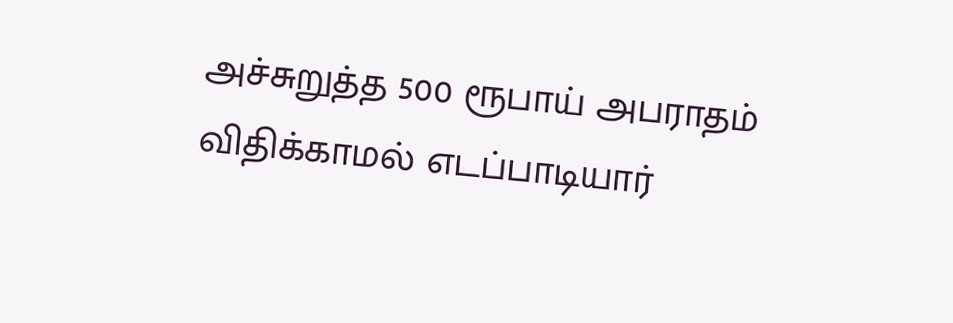அச்சுறுத்த 500 ரூபாய் அபராதம் விதிக்காமல் எடப்பாடியார்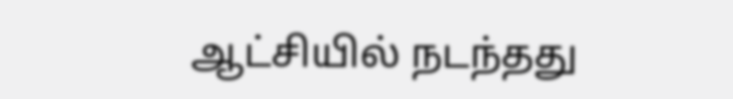ஆட்சியில் நடந்தது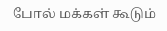போல் மக்கள் கூடும்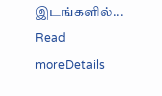இடங்களில்...
Read moreDetails